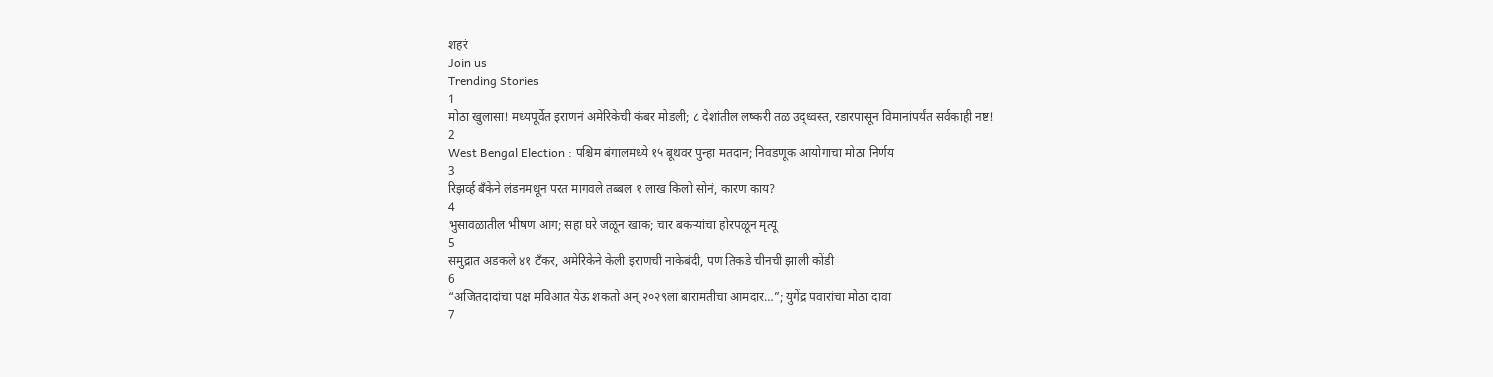शहरं
Join us
Trending Stories
1
मोठा खुलासा! मध्यपूर्वेत इराणनं अमेरिकेची कंबर मोडली; ८ देशांतील लष्करी तळ उद्ध्वस्त, रडारपासून विमानांपर्यंत सर्वकाही नष्ट!
2
West Bengal Election : पश्चिम बंगालमध्ये १५ बूथवर पुन्हा मतदान; निवडणूक आयोगाचा मोठा निर्णय
3
रिझर्व्ह बँकेने लंडनमधून परत मागवले तब्बल १ लाख किलो सोनं, कारण काय?
4
भुसावळातील भीषण आग; सहा घरे जळून खाक; चार बकऱ्यांचा होरपळून मृत्यू
5
समुद्रात अडकले ४१ टँकर, अमेरिकेने केली इराणची नाकेबंदी, पण तिकडे चीनची झाली कोंडी
6
“अजितदादांचा पक्ष मविआत येऊ शकतो अन् २०२९ला बारामतीचा आमदार…”; युगेंद्र पवारांचा मोठा दावा
7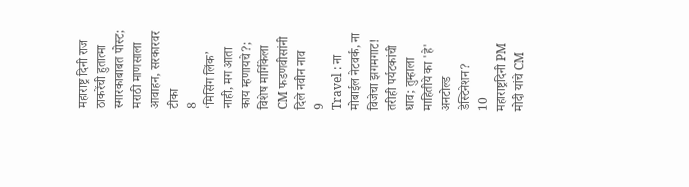महाराष्ट्र दिनी राज ठाकरेंची हुतात्मा स्मारकाबाबत पोस्ट; मराठी माणसाला आवाहन, सरकारवर टीका
8
‘मिसिंग लिंक’ नाही, मग आता काय म्हणायचे?; विशेष मार्गिकेला CM फडणवीसांनी दिले नवीन नाव
9
Travel : ना मोबाईल नेटवर्क, ना विजेचा झगमगाट! तरीही पर्यटकांची धाव; तुम्हाला माहितीये का 'हे' अनटोल्ड डेस्टिनेशन?
10
महाराष्ट्रदिनी PM मोदी यांचे CM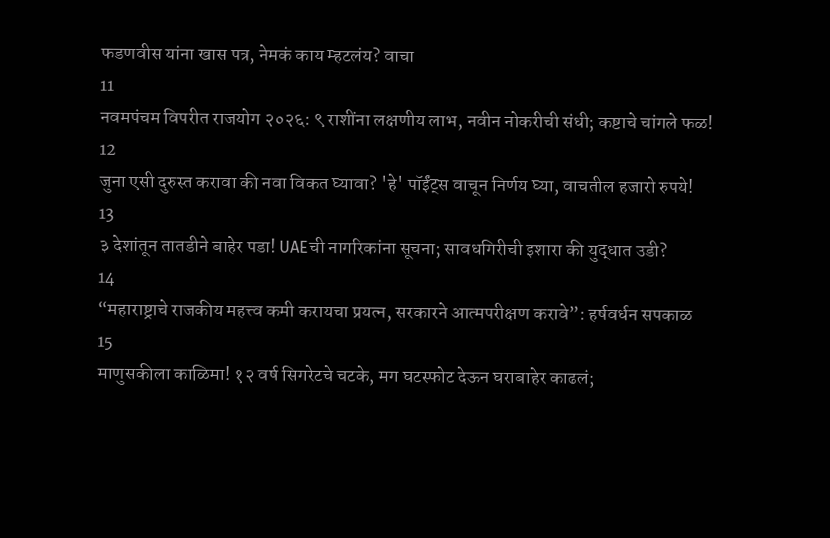फडणवीस यांना खास पत्र, नेमकं काय म्हटलंय? वाचा
11
नवमपंचम विपरीत राजयोग २०२६: ९ राशींना लक्षणीय लाभ, नवीन नोकरीची संधी; कष्टाचे चांगले फळ!
12
जुना एसी दुरुस्त करावा की नवा विकत घ्यावा? 'हे' पॉईंट्स वाचून निर्णय घ्या, वाचतील हजारो रुपये!
13
३ देशांतून तातडीने बाहेर पडा! UAEची नागरिकांना सूचना; सावधगिरीची इशारा की युद्धात उडी?
14
“महाराष्ट्राचे राजकीय महत्त्व कमी करायचा प्रयत्न, सरकारने आत्मपरीक्षण करावे”: हर्षवर्धन सपकाळ
15
माणुसकीला काळिमा! १२ वर्ष सिगरेटचे चटके, मग घटस्फोट देऊन घराबाहेर काढलं;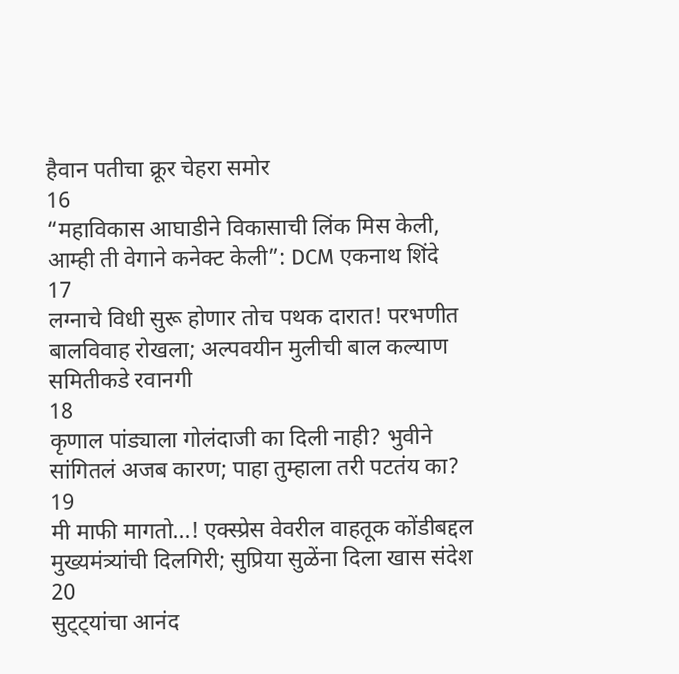हैवान पतीचा क्रूर चेहरा समोर
16
“महाविकास आघाडीने विकासाची लिंक मिस केली, आम्ही ती वेगाने कनेक्ट केली”: DCM एकनाथ शिंदे
17
लग्नाचे विधी सुरू होणार तोच पथक दारात! परभणीत बालविवाह रोखला; अल्पवयीन मुलीची बाल कल्याण समितीकडे रवानगी
18
कृणाल पांड्याला गोलंदाजी का दिली नाही? भुवीने सांगितलं अजब कारण; पाहा तुम्हाला तरी पटतंय का?
19
मी माफी मागतो...! एक्स्प्रेस वेवरील वाहतूक कोंडीबद्दल मुख्यमंत्र्यांची दिलगिरी; सुप्रिया सुळेंना दिला खास संदेश
20
सुट्ट्यांचा आनंद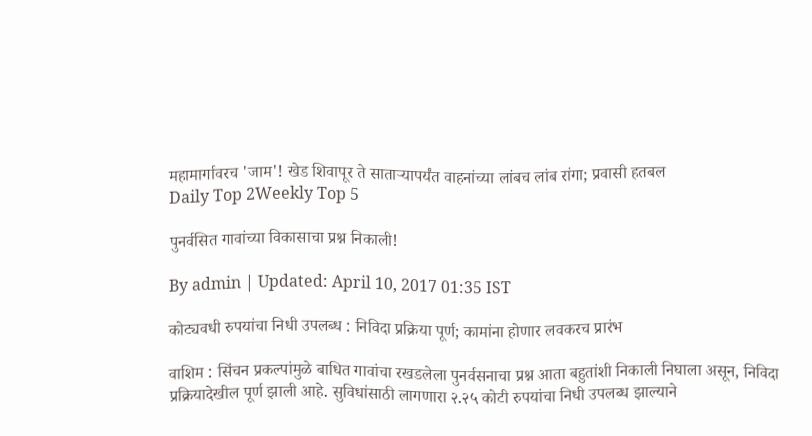महामार्गावरच 'जाम'! खेड शिवापूर ते साताऱ्यापर्यंत वाहनांच्या लांबच लांब रांगा; प्रवासी हतबल
Daily Top 2Weekly Top 5

पुनर्वसित गावांच्या विकासाचा प्रश्न निकाली!

By admin | Updated: April 10, 2017 01:35 IST

कोट्यवधी रुपयांचा निधी उपलब्ध : निविदा प्रक्रिया पूर्ण; कामांना होणार लवकरच प्रारंभ

वाशिम : सिंचन प्रकल्पांमुळे बाधित गावांचा रखडलेला पुनर्वसनाचा प्रश्न आता बहुतांशी निकाली निघाला असून, निविदा प्रक्रियादेखील पूर्ण झाली आहे. सुविधांसाठी लागणारा २.२५ कोटी रुपयांचा निधी उपलब्ध झाल्याने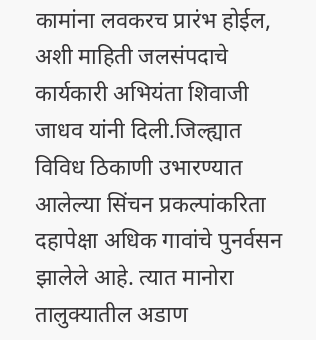कामांना लवकरच प्रारंभ होईल, अशी माहिती जलसंपदाचे कार्यकारी अभियंता शिवाजी जाधव यांनी दिली.जिल्ह्यात विविध ठिकाणी उभारण्यात आलेल्या सिंचन प्रकल्पांकरिता दहापेक्षा अधिक गावांचे पुनर्वसन झालेले आहे. त्यात मानोरा तालुक्यातील अडाण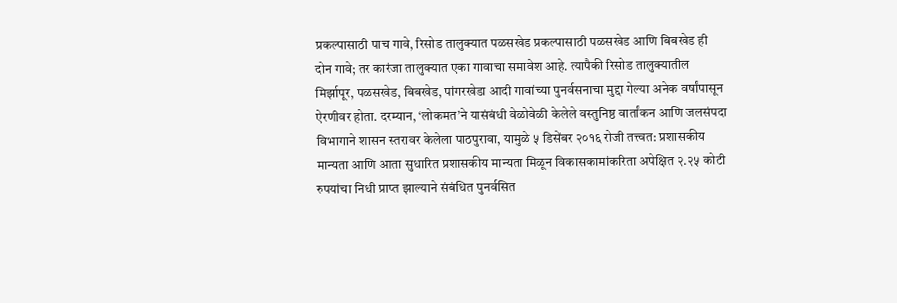प्रकल्पासाठी पाच गावे, रिसोड तालुक्यात पळसखेड प्रकल्पासाठी पळसखेड आणि बिबखेड ही दोन गावे; तर कारंजा तालुक्यात एका गावाचा समावेश आहे. त्यापैकी रिसोड तालुक्यातील मिर्झापूर, पळसखेड, बिबखेड, पांगरखेडा आदी गावांच्या पुनर्वसनाचा मुद्दा गेल्या अनेक वर्षांपासून ऐरणीवर होता. दरम्यान, ‘लोकमत’ने यासंबंधी वेळोवेळी केलेले वस्तुनिष्ठ वार्तांकन आणि जलसंपदा विभागाने शासन स्तरावर केलेला पाठपुरावा, यामुळे ५ डिसेंबर २०१६ रोजी तत्त्वत: प्रशासकीय मान्यता आणि आता सुधारित प्रशासकीय मान्यता मिळून विकासकामांकरिता अपेक्षित २.२५ कोटी रुपयांचा निधी प्राप्त झाल्याने संबंधित पुनर्वसित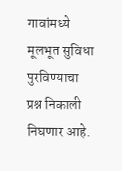गावांमध्ये मूलभूत सुविधा पुरविण्याचा प्रश्न निकाली निघणार आहे.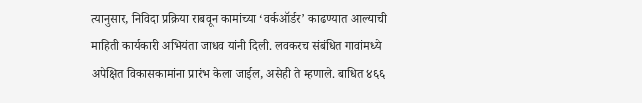त्यानुसार, निविदा प्रक्रिया राबवून कामांच्या ‘वर्कऑर्डर’ काढण्यात आल्याची माहिती कार्यकारी अभियंता जाधव यांनी दिली. लवकरच संबंधित गावांमध्ये अपेक्षित विकासकामांना प्रारंभ केला जाईल, असेही ते म्हणाले. बाधित ४६६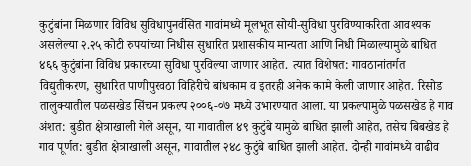कुटुंबांना मिळणार विविध सुविधापुनर्वसित गावांमध्ये मूलभूत सोयी-सुविधा पुरविण्याकरिता आवश्यक असलेल्या २.२५ कोटी रुपयांच्या निधीस सुधारित प्रशासकीय मान्यता आणि निधी मिळाल्यामुळे बाधित ४६६ कुटुंबांना विविध प्रकारच्या सुविधा पुरविल्या जाणार आहेत. त्यात विशेषत: गावठानांतर्गत विद्युतीकरण, सुधारित पाणीपुरवठा विहिरीचे बांधकाम व इतरही अनेक कामे केली जाणार आहेत. रिसोड तालुक्यातील पळसखेड सिंचन प्रकल्प २००६-०७ मध्ये उभारण्यात आला. या प्रकल्पामुळे पळसखेड हे गाव अंशत: बुडीत क्षेत्राखाली गेले असून, या गावातील ४९ कुटुंबे यामुळे बाधित झाली आहेत, तसेच बिबखेड हे गाव पूर्णत: बुडीत क्षेत्राखाली असून, गावातील २४८ कुटुंबे बाधित झाली आहेत. दोन्ही गावांमध्ये वाढीव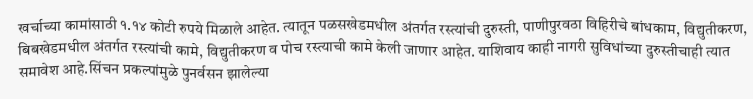खर्चाच्या कामांसाठी १.१४ कोटी रुपये मिळाले आहेत. त्यातून पळसखेडमधील अंतर्गत रस्त्यांची दुरुस्ती, पाणीपुरवठा विहिरीचे बांधकाम, विद्युतीकरण, बिबखेडमधील अंतर्गत रस्त्यांची कामे, विद्युतीकरण व पोच रस्त्याची कामे केली जाणार आहेत. याशिवाय काही नागरी सुविधांच्या दुरुस्तीचाही त्यात समावेश आहे.सिंचन प्रकल्पांमुळे पुनर्वसन झालेल्या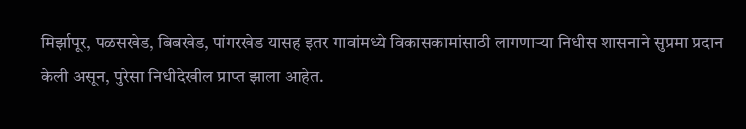मिर्झापूर, पळसखेड, बिबखेड, पांगरखेड यासह इतर गावांमध्ये विकासकामांसाठी लागणाऱ्या निधीस शासनाने सुप्रमा प्रदान केली असून, पुरेसा निधीदेखील प्राप्त झाला आहेत.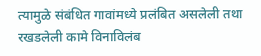त्यामुळे संबंधित गावांमध्ये प्रलंबित असलेली तथा रखडलेली कामे विनाविलंब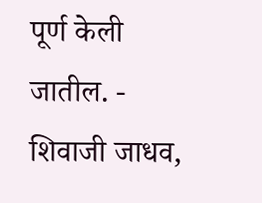पूर्ण केली जातील. - शिवाजी जाधव,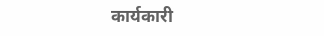कार्यकारी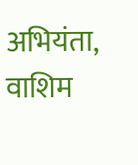अभियंता, वाशिम